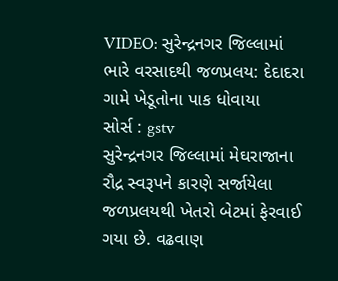VIDEO: સુરેન્દ્રનગર જિલ્લામાં ભારે વરસાદથી જળપ્રલય: દેદાદરા ગામે ખેડૂતોના પાક ધોવાયા
સોર્સ : gstv
સુરેન્દ્રનગર જિલ્લામાં મેઘરાજાના રૌદ્ર સ્વરૂપને કારણે સર્જાયેલા જળપ્રલયથી ખેતરો બેટમાં ફેરવાઈ ગયા છે. વઢવાણ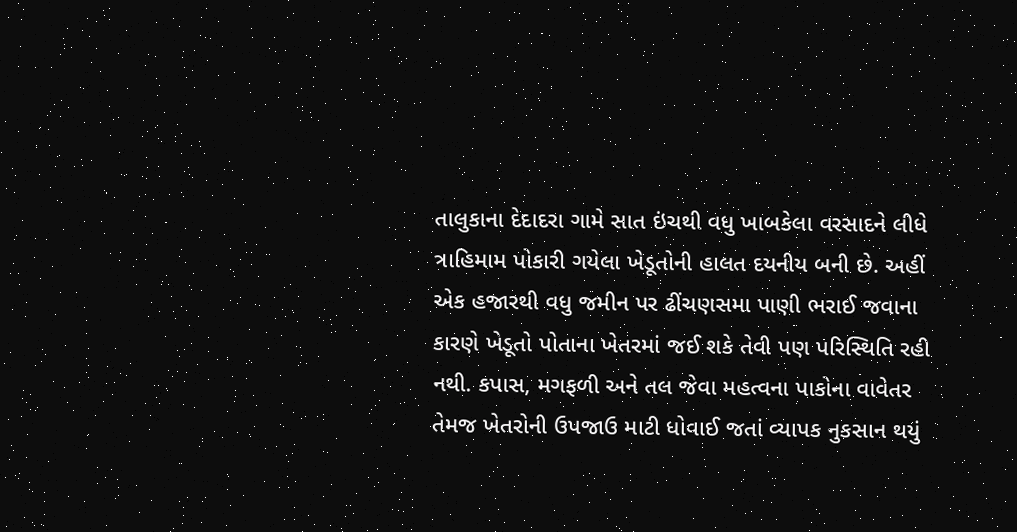તાલુકાના દેદાદરા ગામે સાત ઇંચથી વધુ ખાબકેલા વરસાદને લીધે ત્રાહિમામ પોકારી ગયેલા ખેડૂતોની હાલત દયનીય બની છે. અહીં એક હજારથી વધુ જમીન પર ઢીંચણસમા પાણી ભરાઈ જવાના કારણે ખેડૂતો પોતાના ખેતરમાં જઈ શકે તેવી પણ પરિસ્થિતિ રહી નથી. કપાસ, મગફળી અને તલ જેવા મહત્વના પાકોના વાવેતર તેમજ ખેતરોની ઉપજાઉ માટી ધોવાઈ જતાં વ્યાપક નુકસાન થયું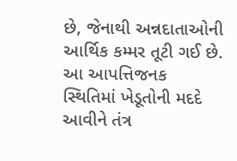છે, જેનાથી અન્નદાતાઓની આર્થિક કમ્મર તૂટી ગઈ છે. આ આપત્તિજનક સ્થિતિમાં ખેડૂતોની મદદે આવીને તંત્ર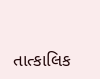તાત્કાલિક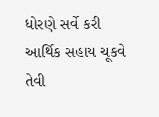ધોરણે સર્વે કરી આર્થિક સહાય ચૂકવે તેવી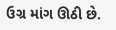ઉગ્ર માંગ ઊઠી છે.